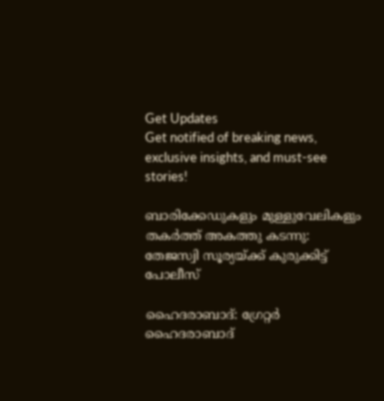Get Updates
Get notified of breaking news, exclusive insights, and must-see stories!

ബാരിക്കേഡുകളും മുള്ളുവേലികളും തകർത്ത് അകത്തു കടന്നു: തേജസ്വി സൂര്യയ്ക്ക് കുരുക്കിട്ട് പോലീസ്

ഹൈദരാബാദ്: ഗ്രേറ്റർ ഹൈദരാബാദ്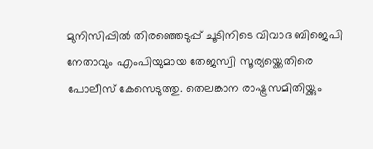മുനിസിപ്പിൽ തിരഞ്ഞെടുപ്പ് ചൂടിനിടെ വിവാദ ബിജെപി നേതാവും എംപിയുമായ തേജസ്വി സൂര്യയ്ക്കെതിരെ പോലീസ് കേസെടുത്തു. തെലങ്കാന രാഷ്ട്രസമിതിയ്ക്കും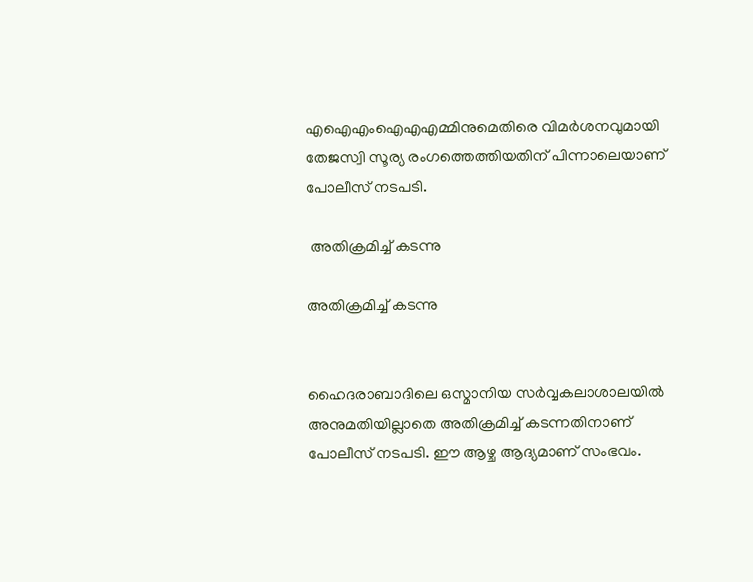എഐഎംഐഎഎമ്മിനുമെതിരെ വിമർശനവുമായി തേജസ്വി സൂര്യ രംഗത്തെത്തിയതിന് പിന്നാലെയാണ് പോലീസ് നടപടി.

 അതിക്രമിച്ച് കടന്നു

അതിക്രമിച്ച് കടന്നു


ഹൈദരാബാദിലെ ഒസ്മാനിയ സർവ്വകലാശാലയിൽ അനുമതിയില്ലാതെ അതിക്രമിച്ച് കടന്നതിനാണ് പോലീസ് നടപടി. ഈ ആഴ്ച ആദ്യമാണ് സംഭവം.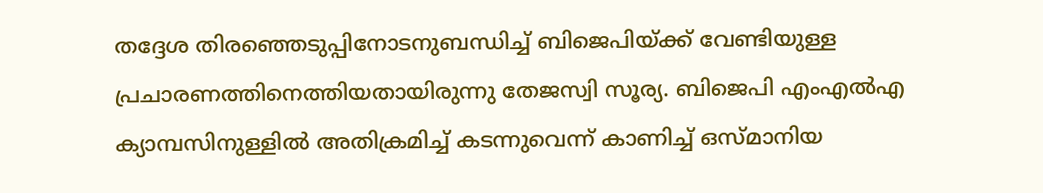തദ്ദേശ തിരഞ്ഞെടുപ്പിനോടനുബന്ധിച്ച് ബിജെപിയ്ക്ക് വേണ്ടിയുള്ള പ്രചാരണത്തിനെത്തിയതായിരുന്നു തേജസ്വി സൂര്യ. ബിജെപി എംഎൽഎ ക്യാമ്പസിനുള്ളിൽ അതിക്രമിച്ച് കടന്നുവെന്ന് കാണിച്ച് ഒസ്മാനിയ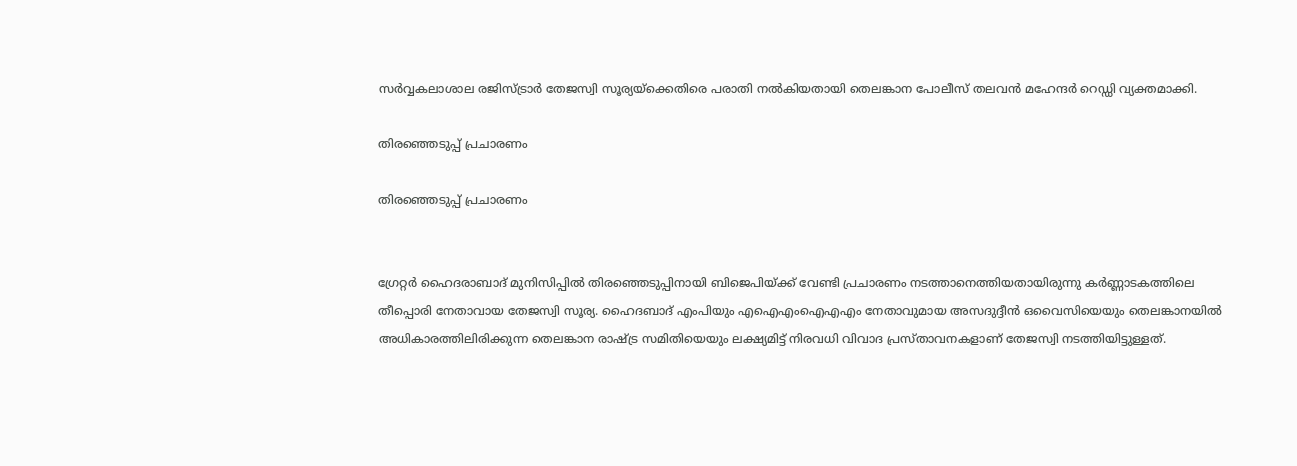സർവ്വകലാശാല രജിസ്ട്രാർ തേജസ്വി സൂര്യയ്ക്കെതിരെ പരാതി നൽകിയതായി തെലങ്കാന പോലീസ് തലവൻ മഹേന്ദർ റെഡ്ഡി വ്യക്തമാക്കി.

തിരഞ്ഞെടുപ്പ് പ്രചാരണം

തിരഞ്ഞെടുപ്പ് പ്രചാരണം


ഗ്രേറ്റർ ഹൈദരാബാദ് മുനിസിപ്പിൽ തിരഞ്ഞെടുപ്പിനായി ബിജെപിയ്ക്ക് വേണ്ടി പ്രചാരണം നടത്താനെത്തിയതായിരുന്നു കർണ്ണാടകത്തിലെ തീപ്പൊരി നേതാവായ തേജസ്വി സൂര്യ. ഹൈദബാദ് എംപിയും എഐഎംഐഎഎം നേതാവുമായ അസദുദ്ദീൻ ഒവൈസിയെയും തെലങ്കാനയിൽ അധികാരത്തിലിരിക്കുന്ന തെലങ്കാന രാഷ്ട്ര സമിതിയെയും ലക്ഷ്യമിട്ട് നിരവധി വിവാദ പ്രസ്താവനകളാണ് തേജസ്വി നടത്തിയിട്ടുള്ളത്.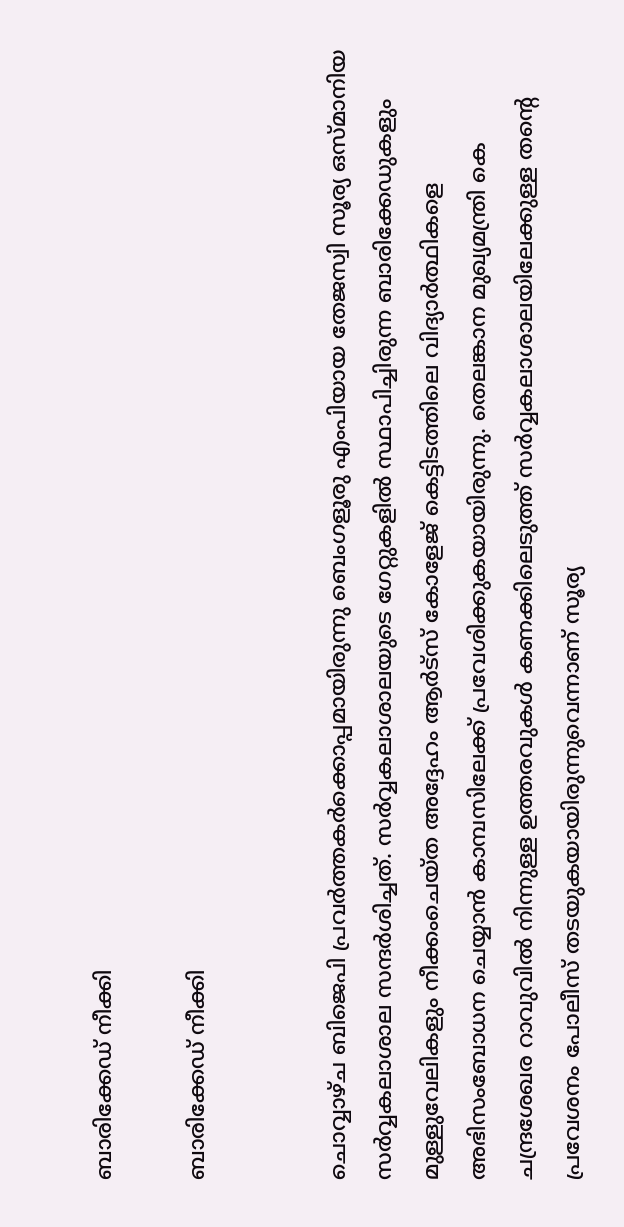ബാരിക്കേഡ് നീക്കി

ബാരിക്കേഡ് നീക്കി


ചൊവ്വാഴ്ച ബിജെപി പ്രവർത്തകർക്കൊപ്പമായിരുന്നു ബെംഗളൂരു എംപിയായ തേജസ്വി സൂര്യ ഒസ്മാനിയ സർവ്വകലാശാല സന്ദർശിച്ചത്. സർവ്വകലാശാലയുടെ ഗേറ്റുകളിൽ സ്ഥാപിച്ചിരുന്ന ബാരിക്കേഡുകളും മുള്ളുവേലികളും നീക്കംചെയ്ത അദ്ദേഹം ആർട്സ് കോളേജ് കെട്ടിടത്തിലെ വിദ്യാർത്ഥികളെ അഭിസംബോധന ചെയ്യാൻ കാമ്പസിലേക്ക് പ്രവേശിക്കുകയായിരുന്നു. തെലങ്കാന മുഖ്യമന്ത്രി കെ ചന്ദ്രശേഖര റാവുവിൽ നിന്നുള്ള ഉത്തരവുകൾ കണക്കിലെടുത്ത് സർവ്വകലാശാലയിലേക്കുള്ള തന്റെ പ്രവേശനം പോലീസ് തടയുകയായിരുന്നുവെന്നാണ് സൂര്യ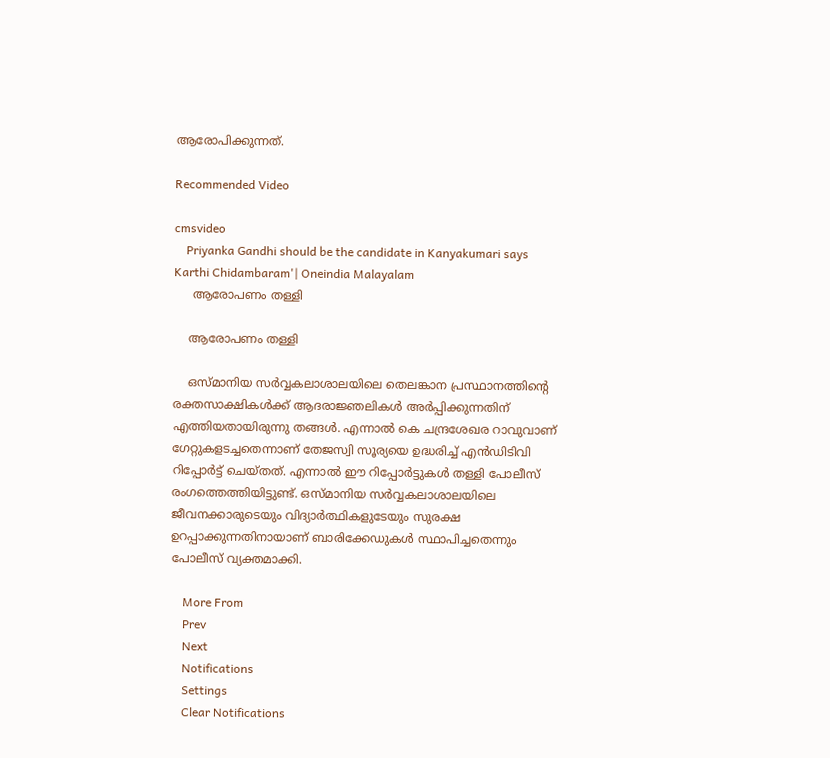ആരോപിക്കുന്നത്.

Recommended Video

cmsvideo
    Priyanka Gandhi should be the candidate in Kanyakumari says Karthi Chidambaram'| Oneindia Malayalam
     ആരോപണം തള്ളി

    ആരോപണം തള്ളി

    ഒസ്മാനിയ സർവ്വകലാശാലയിലെ തെലങ്കാന പ്രസ്ഥാനത്തിന്റെ രക്തസാക്ഷികൾക്ക് ആദരാജ്ഞലികൾ അർപ്പിക്കുന്നതിന് എത്തിയതായിരുന്നു തങ്ങൾ. എന്നാൽ കെ ചന്ദ്രശേഖര റാവുവാണ് ഗേറ്റുകളടച്ചതെന്നാണ് തേജസ്വി സൂര്യയെ ഉദ്ധരിച്ച് എൻഡിടിവി റിപ്പോർട്ട് ചെയ്തത്. എന്നാൽ ഈ റിപ്പോർട്ടുകൾ തള്ളി പോലീസ് രംഗത്തെത്തിയിട്ടുണ്ട്. ഒസ്മാനിയ സർവ്വകലാശാലയിലെ ജീവനക്കാരുടെയും വിദ്യാർത്ഥികളുടേയും സുരക്ഷ ഉറപ്പാക്കുന്നതിനായാണ് ബാരിക്കേഡുകൾ സ്ഥാപിച്ചതെന്നും പോലീസ് വ്യക്തമാക്കി.

    More From
    Prev
    Next
    Notifications
    Settings
    Clear Notifications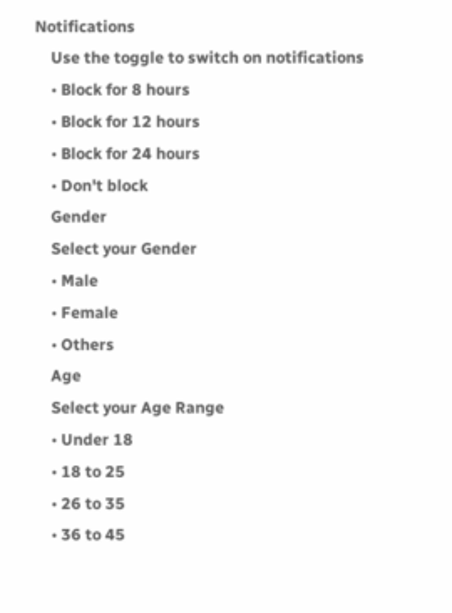Notifications
    Use the toggle to switch on notifications
    • Block for 8 hours
    • Block for 12 hours
    • Block for 24 hours
    • Don't block
    Gender
    Select your Gender
    • Male
    • Female
    • Others
    Age
    Select your Age Range
    • Under 18
    • 18 to 25
    • 26 to 35
    • 36 to 45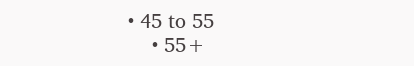• 45 to 55
    • 55+